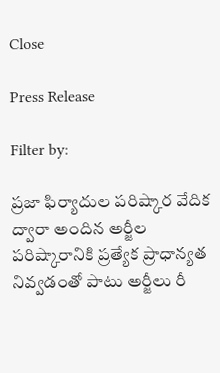Close

Press Release

Filter by:

ప్రజా ఫిర్యాదుల పరిష్కార వేదిక ద్వారా అందిన అర్జీల పరిష్కారానికి ప్రత్యేక ప్రాధాన్యత నివ్వడంతో పాటు అర్జీలు రీ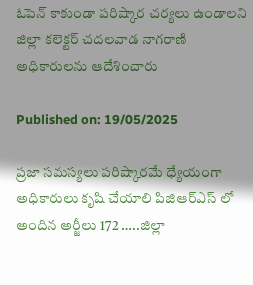ఓపెన్ కాకుండా పరిష్కార చర్యలు ఉండాలని జిల్లా కలెక్టర్ చదలవాడ నాగరాణి అధికారులను ఆదేశించారు

Published on: 19/05/2025

ప్రజా సమస్యలు పరిష్కారమే ధ్యేయంగా అధికారులు కృషి చేయాలి పిజిఆర్ఎస్ లో అందిన అర్జీలు 172 …..జిల్లా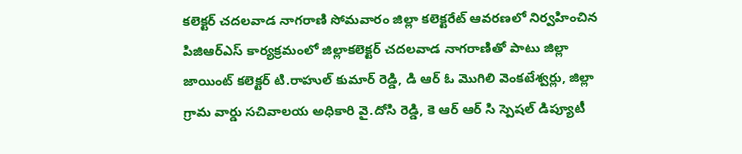కలెక్టర్ చదలవాడ నాగరాణి సోమవారం జిల్లా కలెక్టరేట్ ఆవరణలో నిర్వహించిన పిజిఆర్ఎస్ కార్యక్రమంలో జిల్లాకలెక్టర్ చదలవాడ నాగరాణితో పాటు జిల్లా జాయింట్ కలెక్టర్ టి.రాహుల్ కుమార్ రెడ్డి, డి ఆర్ ఓ మొగిలి వెంకటేశ్వర్లు, జిల్లా గ్రామ వార్డు సచివాలయ అధికారి వై.దోసి రెడ్డి, కె ఆర్ ఆర్ సి స్పెషల్ డిప్యూటీ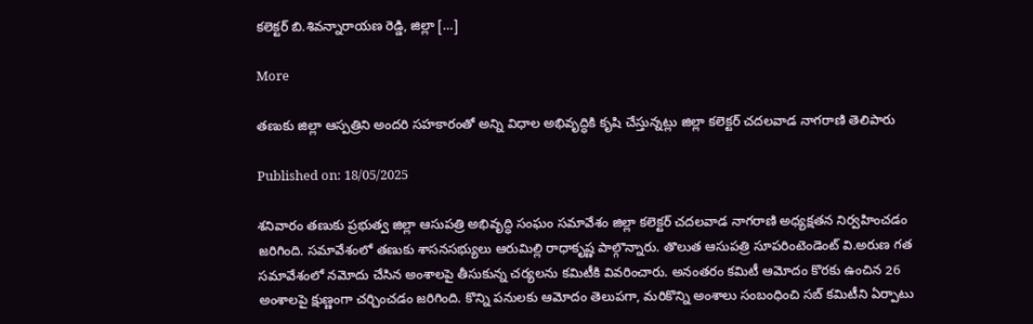కలెక్టర్ బి.శివన్నారాయణ రెడ్డి, జిల్లా […]

More

తణుకు జిల్లా ఆస్పత్రిని అందరి సహకారంతో అన్ని విధాల అభివృద్ధికి కృషి చేస్తున్నట్లు జిల్లా కలెక్టర్ చదలవాడ నాగరాణి తెలిపారు

Published on: 18/05/2025

శనివారం తణుకు ప్రభుత్వ జిల్లా ఆసుపత్రి అభివృద్ధి సంఘం సమావేశం జిల్లా కలెక్టర్ చదలవాడ నాగరాణి అధ్యక్షతన నిర్వహించడం జరిగింది. సమావేశంలో తణుకు శాసనసభ్యులు ఆరుమిల్లి రాధాకృష్ణ పాల్గొన్నారు. తొలుత ఆసుపత్రి సూపరింటెండెంట్ వి.అరుణ గత సమావేశంలో నమోదు చేసిన అంశాలపై తీసుకున్న చర్యలను కమిటీకి వివరించారు. అనంతరం కమిటీ ఆమోదం కొరకు ఉంచిన 26 అంశాలపై క్షుణ్ణంగా చర్చించడం జరిగింది. కొన్ని పనులకు ఆమోదం తెలుపగా, మరికొన్ని అంశాలు సంబంధించి సబ్ కమిటీని ఏర్పాటు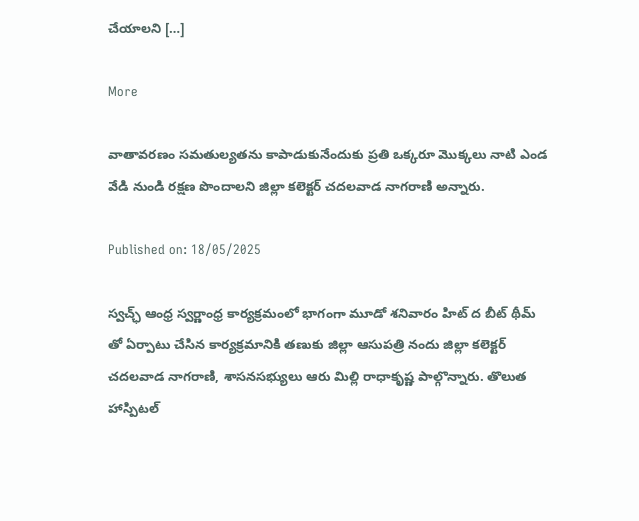చేయాలని […]

More

వాతావరణం సమతుల్యతను కాపాడుకునేందుకు ప్రతి ఒక్కరూ మొక్కలు నాటి ఎండ వేడి నుండి రక్షణ పొందాలని జిల్లా కలెక్టర్ చదలవాడ నాగరాణి అన్నారు.

Published on: 18/05/2025

స్వచ్ఛ్ ఆంధ్ర స్వర్ణాంధ్ర కార్యక్రమంలో భాగంగా మూడో శనివారం హిట్ ద బీట్ థీమ్ తో ఏర్పాటు చేసిన కార్యక్రమానికి తణుకు జిల్లా ఆసుపత్రి నందు జిల్లా కలెక్టర్ చదలవాడ నాగరాణి, శాసనసభ్యులు ఆరు మిల్లి రాధాకృష్ణ పాల్గొన్నారు. తొలుత హాస్పిటల్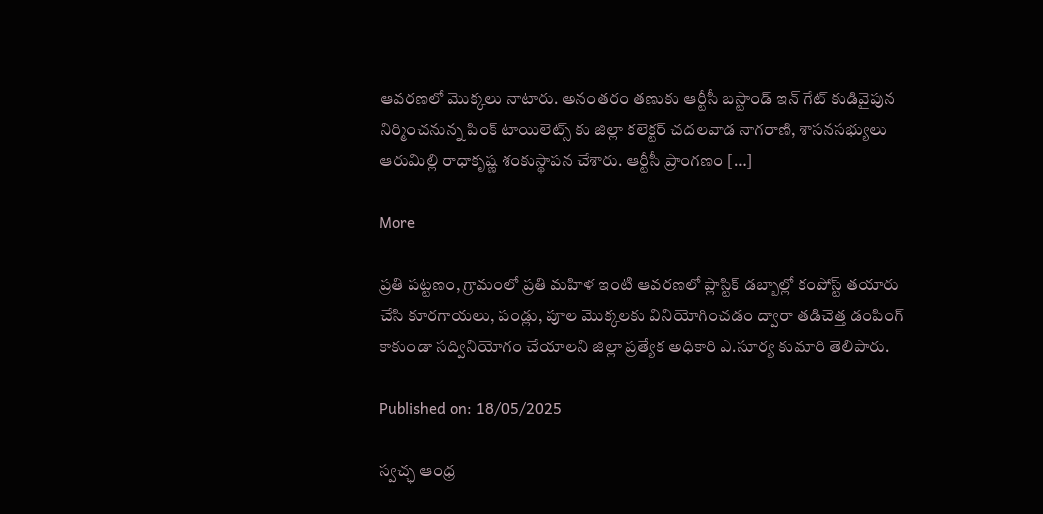ఆవరణలో మొక్కలు నాటారు. అనంతరం తణుకు ఆర్టీసీ బస్టాండ్ ఇన్ గేట్ కుడివైపున నిర్మించనున్న పింక్ టాయిలెట్స్ కు జిల్లా కలెక్టర్ చదలవాడ నాగరాణి, శాసనసభ్యులు ఆరుమిల్లి రాధాకృష్ణ శంకుస్థాపన చేశారు. ఆర్టీసీ ప్రాంగణం […]

More

ప్రతి పట్టణం, గ్రామంలో ప్రతి మహిళ ఇంటి ఆవరణలో ప్లాస్టిక్ డబ్బాల్లో కంపోస్ట్ తయారు చేసి కూరగాయలు, పండ్లు, పూల మొక్కలకు వినియోగించడం ద్వారా తడిచెత్త డంపింగ్ కాకుండా సద్వినియోగం చేయాలని జిల్లా ప్రత్యేక అధికారి ఎ.సూర్య కుమారి తెలిపారు.

Published on: 18/05/2025

స్వచ్ఛ ఆంధ్ర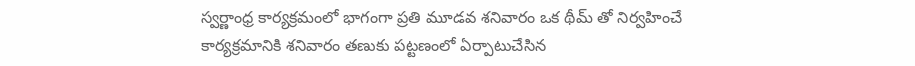స్వర్ణాంధ్ర కార్యక్రమంలో భాగంగా ప్రతి మూడవ శనివారం ఒక థీమ్ తో నిర్వహించే కార్యక్రమానికి శనివారం తణుకు పట్టణంలో ఏర్పాటుచేసిన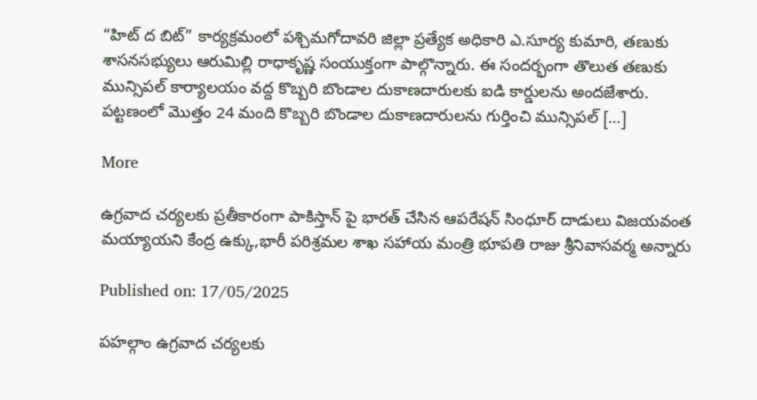“హిట్ ద బిట్” కార్యక్రమంలో పశ్చిమగోదావరి జిల్లా ప్రత్యేక అధికారి ఎ.సూర్య కుమారి, తణుకు శాసనసభ్యులు ఆరుమిల్లి రాధాకృష్ణ సంయుక్తంగా పాల్గొన్నారు. ఈ సందర్భంగా తొలుత తణుకు మున్సిపల్ కార్యాలయం వద్ద కొబ్బరి బొండాల దుకాణదారులకు ఐడి కార్డులను అందజేశారు. పట్టణంలో మొత్తం 24 మంది కొబ్బరి బొండాల దుకాణదారులను గుర్తించి మున్సిపల్ […]

More

ఉగ్రవాద చర్యలకు ప్రతీకారంగా పాకిస్తాన్ పై భారత్ చేసిన ఆపరేషన్ సింధూర్ దాడులు విజయవంత మయ్యాయని కేంద్ర ఉక్కు,భారీ పరిశ్రమల శాఖ సహాయ మంత్రి భూపతి రాజు శ్రీనివాసవర్మ అన్నారు

Published on: 17/05/2025

పహల్గాం ఉగ్రవాద చర్యలకు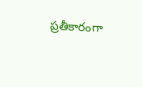ప్రతీకారంగా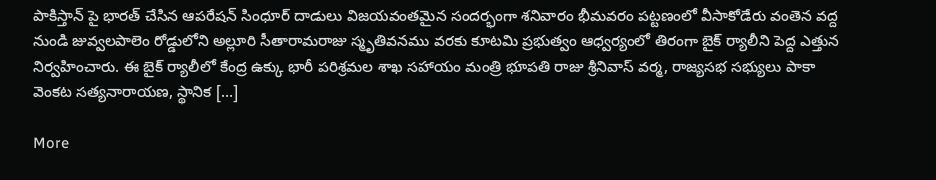పాకిస్తాన్ పై భారత్ చేసిన ఆపరేషన్ సింధూర్ దాడులు విజయవంతమైన సందర్భంగా శనివారం భీమవరం పట్టణంలో వీసాకోడేరు వంతెన వద్ద నుండి జువ్వలపాలెం రోడ్డులోని అల్లూరి సీతారామరాజు స్మృతివనము వరకు కూటమి ప్రభుత్వం ఆధ్వర్యంలో తిరంగా బైక్ ర్యాలీని పెద్ద ఎత్తున నిర్వహించారు. ఈ బైక్ ర్యాలీలో కేంద్ర ఉక్కు భారీ పరిశ్రమల శాఖ సహాయం మంత్రి భూపతి రాజు శ్రీనివాస్ వర్మ, రాజ్యసభ సభ్యులు పాకా వెంకట సత్యనారాయణ, స్థానిక […]

More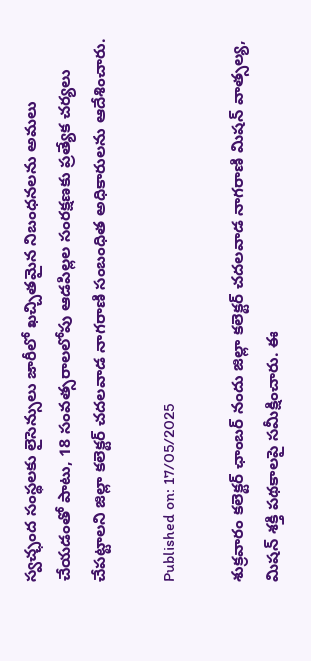స్వచ్ఛంద సంస్థలకు లైసెన్సులు జారీలో ఖచ్చితమైన నిబంధనలను అమలు చేయడంతో పాటు, 18 సంవత్సరాలలోపు ఆడపిల్లల సంరక్షణకు ప్రత్యేక చర్యలు చేపట్టాలని జిల్లా కలెక్టర్ చదలవాడ నాగరాణి సంబంధిత అధికారులను ఆదేశించారు.

Published on: 17/05/2025

శుక్రవారం కలెక్టర్ ఛాంబర్ నందు జిల్లా కలెక్టర్ చదలవాడ నాగరాణి మిషన్ వాత్సల్య, మిషన్ శక్తి పథకాలపై సమీక్షించారు. ఈ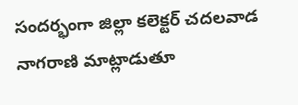సందర్భంగా జిల్లా కలెక్టర్ చదలవాడ నాగరాణి మాట్లాడుతూ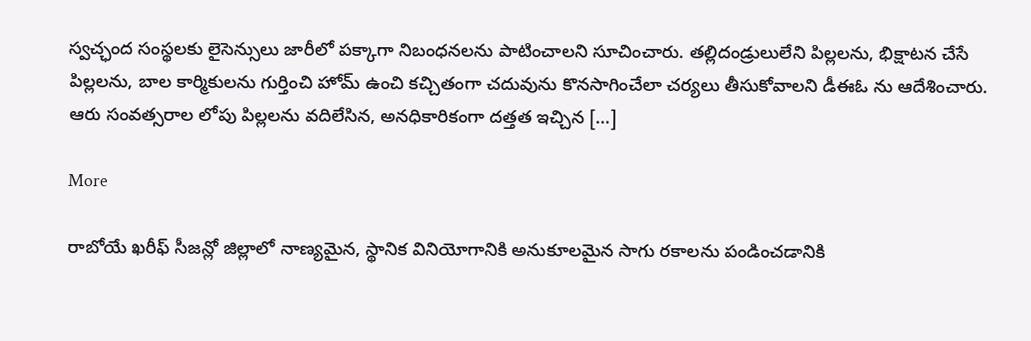స్వచ్ఛంద సంస్థలకు లైసెన్సులు జారీలో పక్కాగా నిబంధనలను పాటించాలని సూచించారు. తల్లిదండ్రులులేని పిల్లలను, భిక్షాటన చేసే పిల్లలను, బాల కార్మికులను గుర్తించి హోమ్ ఉంచి కచ్చితంగా చదువును కొనసాగించేలా చర్యలు తీసుకోవాలని డీఈఓ ను ఆదేశించారు. ఆరు సంవత్సరాల లోపు పిల్లలను వదిలేసిన, అనధికారికంగా దత్తత ఇచ్చిన […]

More

రాబోయే ఖరీఫ్ సీజన్లో జిల్లాలో నాణ్యమైన, స్థానిక వినియోగానికి అనుకూలమైన సాగు రకాలను పండించడానికి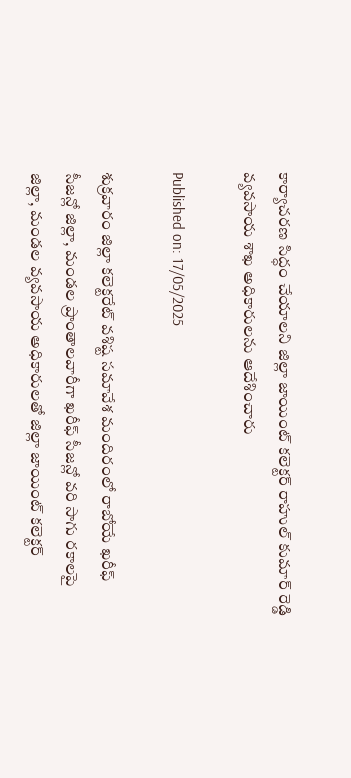కార్యాచరణ సిద్ధం చేయాలని జిల్లా జాయింట్ కలెక్టర్ రాహుల్ కుమార్ రెడ్డి వ్యవసాయ శాఖ అధికారులను ఆదేశించారు

Published on: 17/05/2025

శుక్రవారం జిల్లా కలెక్టరేట్ వశిష్ట సమావేశ మందిరంలో రాబోయే ఖరీఫ్ సీజన్లో జిల్లా, మండల ప్రాంతాలవారీగా ఖరీఫ్ సీజన్లో వరి సాగు రకాలపై జిల్లా, మండల వ్యవసాయ అధికారులతో జిల్లా జాయింట్ కలెక్టర్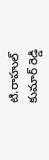టి.రాహుల్ కుమార్ రెడ్డి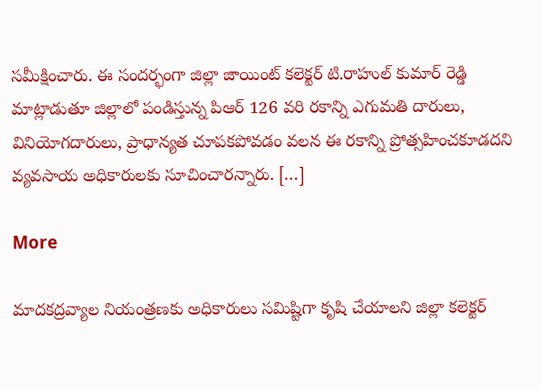సమీక్షించారు. ఈ సందర్భంగా జిల్లా జాయింట్ కలెక్టర్ టి.రాహుల్ కుమార్ రెడ్డి మాట్లాడుతూ జిల్లాలో పండిస్తున్న పిఆర్ 126 వరి రకాన్ని ఎగుమతి దారులు, వినియోగదారులు, ప్రాధాన్యత చూపకపోవడం వలన ఈ రకాన్ని ప్రోత్సహించకూడదని వ్యవసాయ అధికారులకు సూచించారన్నారు. […]

More

మాదకద్రవ్యాల నియంత్రణకు అధికారులు సమిష్టిగా కృషి చేయాలని జిల్లా కలెక్టర్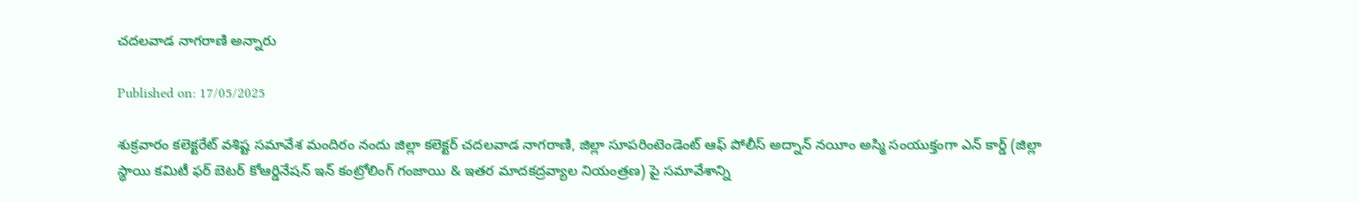చదలవాడ నాగరాణి అన్నారు

Published on: 17/05/2025

శుక్రవారం కలెక్టరేట్ వశిష్ట సమావేశ మందిరం నందు జిల్లా కలెక్టర్ చదలవాడ నాగరాణి, జిల్లా సూపరింటెండెంట్ ఆఫ్ పోలీస్ అద్నాన్ నయీం అస్మి సంయుక్తంగా ఎన్ కార్డ్ (జిల్లా స్థాయి కమిటీ ఫర్ బెటర్ కోఆర్డినేషన్ ఇన్ కంట్రోలింగ్ గంజాయి & ఇతర మాదకద్రవ్యాల నియంత్రణ) పై సమావేశాన్ని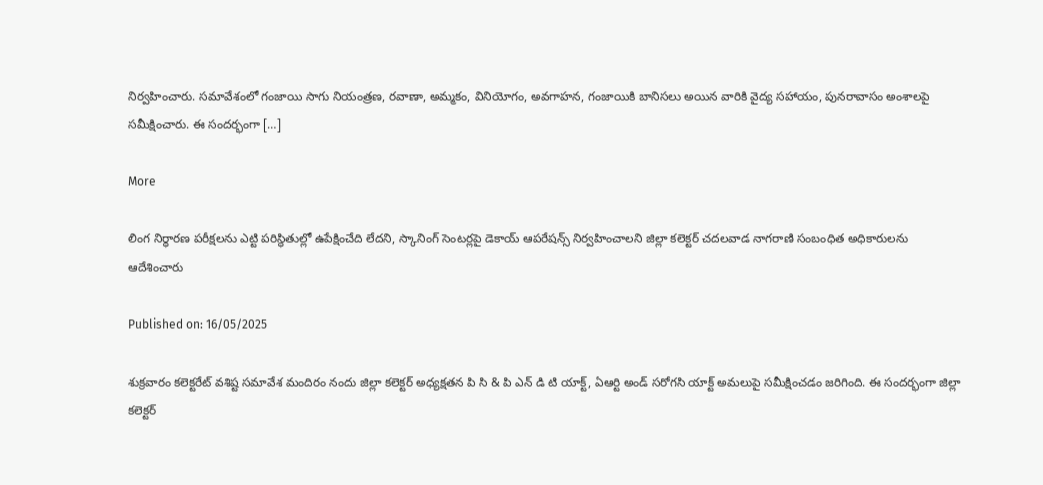నిర్వహించారు. సమావేశంలో గంజాయి సాగు నియంత్రణ, రవాణా, అమ్మకం, వినియోగం, అవగాహన, గంజాయికి బానిసలు అయిన వారికి వైద్య సహాయం, పునరావాసం అంశాలపై సమీక్షించారు. ఈ సందర్భంగా […]

More

లింగ నిర్ధారణ పరీక్షలను ఎట్టి పరిస్థితుల్లో ఉపేక్షించేది లేదని, స్కానింగ్ సెంటర్లపై డెకాయ్ ఆపరేషన్స్ నిర్వహించాలని జిల్లా కలెక్టర్ చదలవాడ నాగరాణి సంబంధిత అధికారులను ఆదేశించారు

Published on: 16/05/2025

శుక్రవారం కలెక్టరేట్ వశిష్ట సమావేశ మందిరం నందు జిల్లా కలెక్టర్ అధ్యక్షతన పి సి & పి ఎన్ డి టి యాక్ట్, ఏఆర్టి అండ్ సరోగసి యాక్ట్ అమలుపై సమీక్షించడం జరిగింది. ఈ సందర్భంగా జిల్లా కలెక్టర్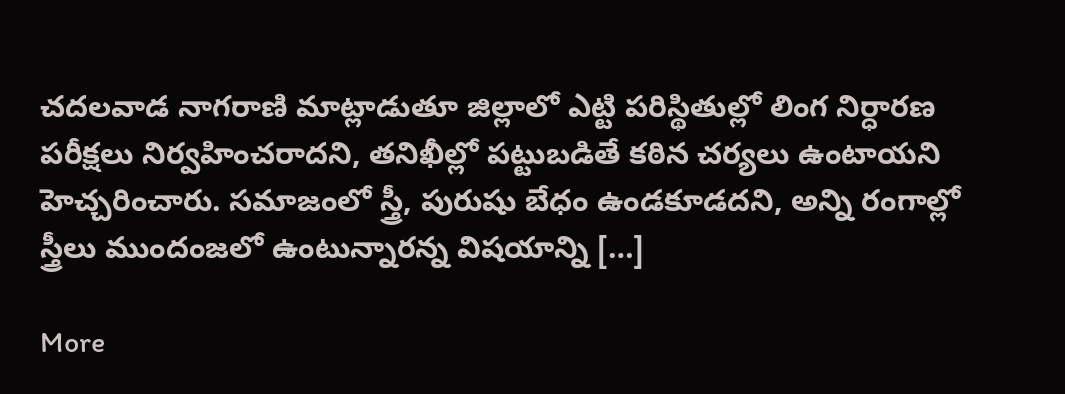చదలవాడ నాగరాణి మాట్లాడుతూ జిల్లాలో ఎట్టి పరిస్థితుల్లో లింగ నిర్ధారణ పరీక్షలు నిర్వహించరాదని, తనిఖీల్లో పట్టుబడితే కఠిన చర్యలు ఉంటాయని హెచ్చరించారు. సమాజంలో స్త్రీ, పురుషు బేధం ఉండకూడదని, అన్ని రంగాల్లో స్త్రీలు ముందంజలో ఉంటున్నారన్న విషయాన్ని […]

More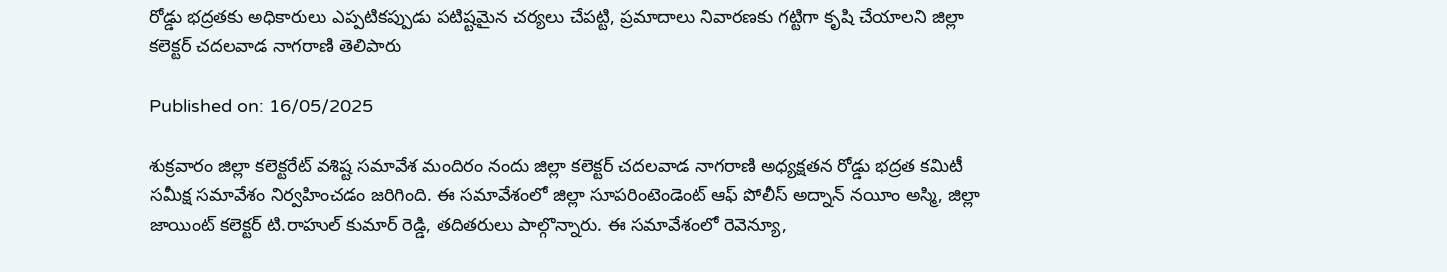రోడ్డు భద్రతకు అధికారులు ఎప్పటికప్పుడు పటిష్టమైన చర్యలు చేపట్టి, ప్రమాదాలు నివారణకు గట్టిగా కృషి చేయాలని జిల్లా కలెక్టర్ చదలవాడ నాగరాణి తెలిపారు

Published on: 16/05/2025

శుక్రవారం జిల్లా కలెక్టరేట్ వశిష్ట సమావేశ మందిరం నందు జిల్లా కలెక్టర్ చదలవాడ నాగరాణి అధ్యక్షతన రోడ్డు భద్రత కమిటీ సమీక్ష సమావేశం నిర్వహించడం జరిగింది. ఈ సమావేశంలో జిల్లా సూపరింటెండెంట్ ఆఫ్ పోలీస్ అద్నాన్ నయీం అస్మి, జిల్లా జాయింట్ కలెక్టర్ టి.రాహుల్ కుమార్ రెడ్డి, తదితరులు పాల్గొన్నారు. ఈ సమావేశంలో రెవెన్యూ,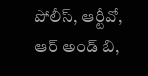పోలీస్, ఆర్టీవో, ఆర్ అండ్ బి,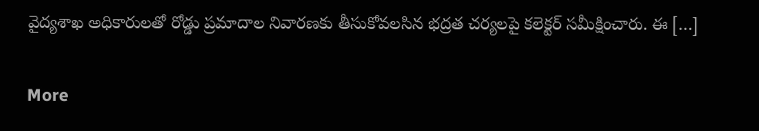వైద్యశాఖ అధికారులతో రోడ్డు ప్రమాదాల నివారణకు తీసుకోవలసిన భద్రత చర్యలపై కలెక్టర్ సమీక్షించారు. ఈ […]

More